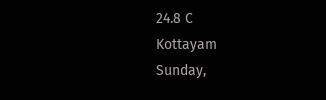24.8 C
Kottayam
Sunday,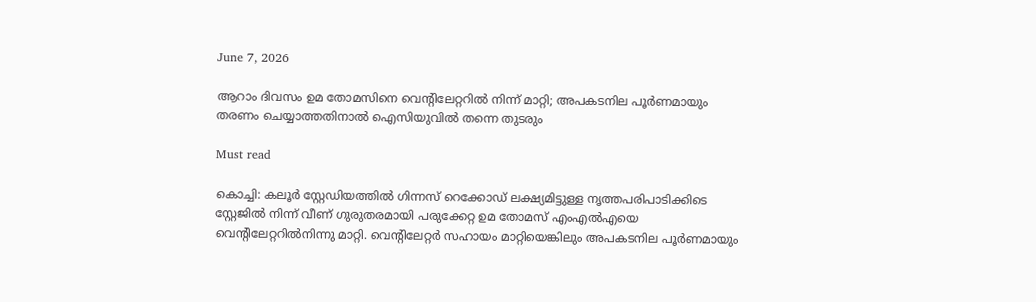June 7, 2026

ആറാം ദിവസം ഉമ തോമസിനെ വെന്റിലേറ്ററില്‍ നിന്ന് മാറ്റി; അപകടനില പൂര്‍ണമായും തരണം ചെയ്യാത്തതിനാല്‍ ഐസിയുവില്‍ തന്നെ തുടരും

Must read

കൊച്ചി: കലൂര്‍ സ്റ്റേഡിയത്തില്‍ ഗിന്നസ് റെക്കോഡ് ലക്ഷ്യമിട്ടുള്ള നൃത്തപരിപാടിക്കിടെ സ്റ്റേജില്‍ നിന്ന് വീണ് ഗുരുതരമായി പരുക്കേറ്റ ഉമ തോമസ് എംഎല്‍എയെ വെന്റിലേറ്ററില്‍നിന്നു മാറ്റി. വെന്റിലേറ്റര്‍ സഹായം മാറ്റിയെങ്കിലും അപകടനില പൂര്‍ണമായും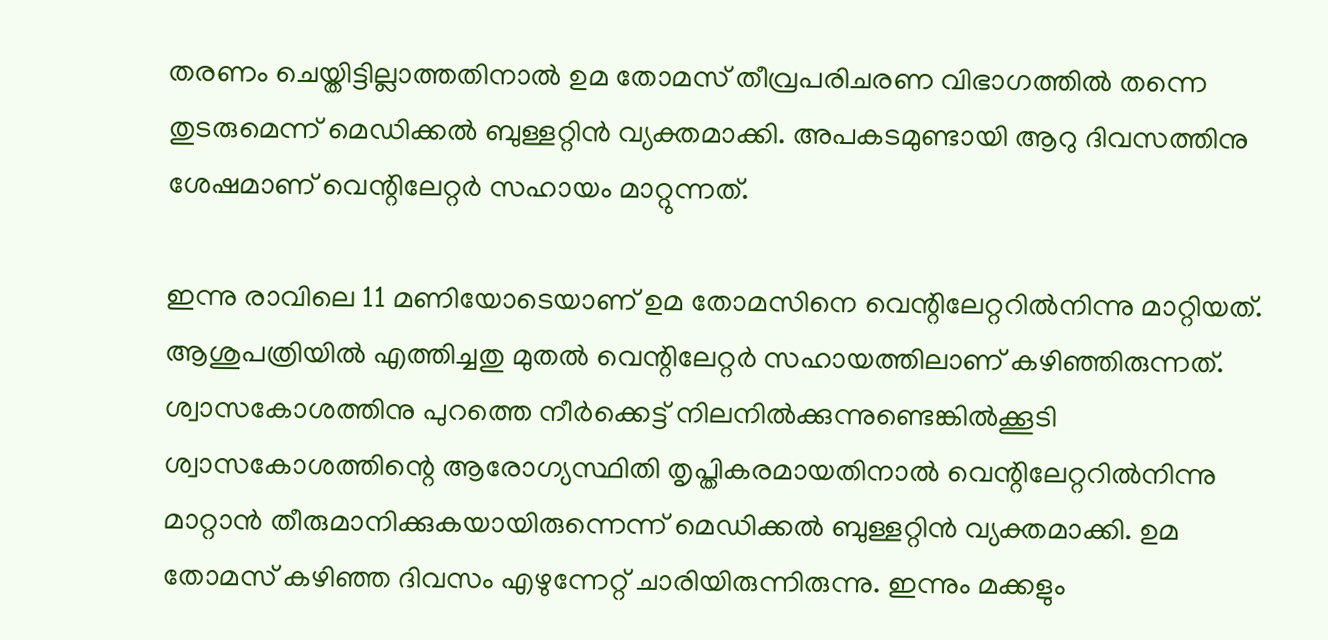തരണം ചെയ്തിട്ടില്ലാത്തതിനാല്‍ ഉമ തോമസ് തീവ്രപരിചരണ വിഭാഗത്തില്‍ തന്നെ തുടരുമെന്ന് മെഡിക്കല്‍ ബുള്ളറ്റിന്‍ വ്യക്തമാക്കി. അപകടമുണ്ടായി ആറു ദിവസത്തിനു ശേഷമാണ് വെന്റിലേറ്റര്‍ സഹായം മാറ്റുന്നത്.

ഇന്നു രാവിലെ 11 മണിയോടെയാണ് ഉമ തോമസിനെ വെന്റിലേറ്ററില്‍നിന്നു മാറ്റിയത്. ആശുപത്രിയില്‍ എത്തിച്ചതു മുതല്‍ വെന്റിലേറ്റര്‍ സഹായത്തിലാണ് കഴിഞ്ഞിരുന്നത്. ശ്വാസകോശത്തിനു പുറത്തെ നീര്‍ക്കെട്ട് നിലനില്‍ക്കുന്നുണ്ടെങ്കില്‍ക്കൂടി ശ്വാസകോശത്തിന്റെ ആരോഗ്യസ്ഥിതി തൃപ്തികരമായതിനാല്‍ വെന്റിലേറ്ററില്‍നിന്നു മാറ്റാന്‍ തീരുമാനിക്കുകയായിരുന്നെന്ന് മെഡിക്കല്‍ ബുള്ളറ്റിന്‍ വ്യക്തമാക്കി. ഉമ തോമസ് കഴിഞ്ഞ ദിവസം എഴുന്നേറ്റ് ചാരിയിരുന്നിരുന്നു. ഇന്നും മക്കളും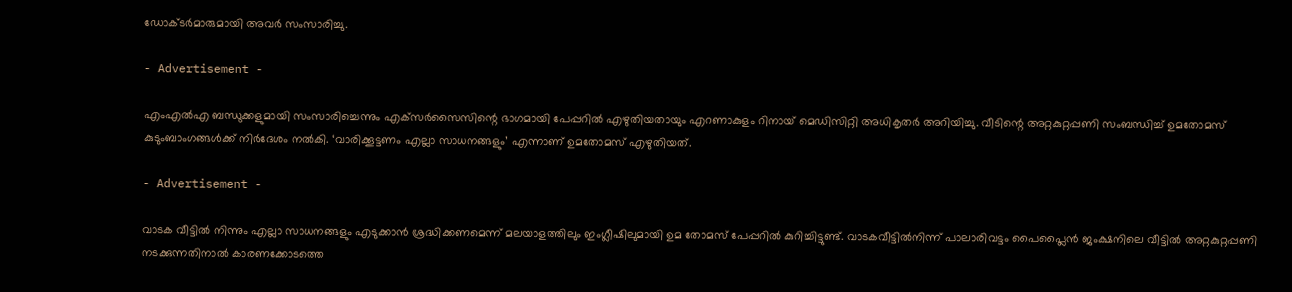ഡോക്ടര്‍മാരുമായി അവര്‍ സംസാരിച്ചു.

- Advertisement -

എംഎല്‍എ ബന്ധുക്കളുമായി സംസാരിച്ചെന്നും എക്‌സര്‍സൈസിന്റെ ഭാഗമായി പേപ്പറില്‍ എഴുതിയതായും എറണാകുളം റിനായ് മെഡിസിറ്റി അധികൃതര്‍ അറിയിച്ചു. വീടിന്റെ അറ്റകുറ്റപ്പണി സംബന്ധിച്ച് ഉമതോമസ് കുടുംബാംഗങ്ങള്‍ക്ക് നിര്‍ദേശം നല്‍കി. ‘വാരിക്കൂട്ടണം എല്ലാ സാധനങ്ങളും’ എന്നാണ് ഉമതോമസ് എഴുതിയത്.

- Advertisement -

വാടക വീട്ടില്‍ നിന്നും എല്ലാ സാധനങ്ങളും എടുക്കാന്‍ ശ്രദ്ധിക്കണമെന്ന് മലയാളത്തിലും ഇംഗ്ലീഷിലുമായി ഉമ തോമസ് പേപ്പറില്‍ കുറിച്ചിട്ടുണ്ട്. വാടകവീട്ടില്‍നിന്ന് പാലാരിവട്ടം പൈപ്ലൈന്‍ ജംക്ഷനിലെ വീട്ടില്‍ അറ്റകുറ്റപ്പണി നടക്കുന്നതിനാല്‍ കാരണക്കോടത്തെ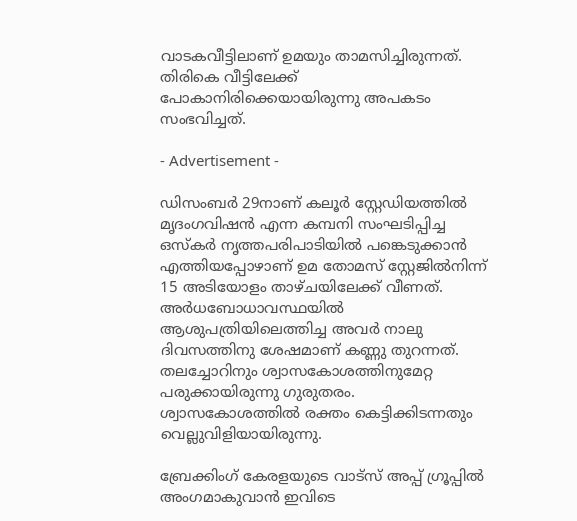വാടകവീട്ടിലാണ് ഉമയും താമസിച്ചിരുന്നത്. തിരികെ വീട്ടിലേക്ക് പോകാനിരിക്കെയായിരുന്നു അപകടം സംഭവിച്ചത്.

- Advertisement -

ഡിസംബര്‍ 29നാണ് കലൂര്‍ സ്റ്റേഡിയത്തില്‍ മൃദംഗവിഷന്‍ എന്ന കമ്പനി സംഘടിപ്പിച്ച ഒസ്‌കര്‍ നൃത്തപരിപാടിയില്‍ പങ്കെടുക്കാന്‍ എത്തിയപ്പോഴാണ് ഉമ തോമസ് സ്റ്റേജില്‍നിന്ന് 15 അടിയോളം താഴ്ചയിലേക്ക് വീണത്. അര്‍ധബോധാവസ്ഥയില്‍ ആശുപത്രിയിലെത്തിച്ച അവര്‍ നാലു ദിവസത്തിനു ശേഷമാണ് കണ്ണു തുറന്നത്. തലച്ചോറിനും ശ്വാസകോശത്തിനുമേറ്റ പരുക്കായിരുന്നു ഗുരുതരം. ശ്വാസകോശത്തില്‍ രക്തം കെട്ടിക്കിടന്നതും വെല്ലുവിളിയായിരുന്നു.

ബ്രേക്കിംഗ് കേരളയുടെ വാട്സ് അപ്പ് ഗ്രൂപ്പിൽ അംഗമാകുവാൻ ഇവിടെ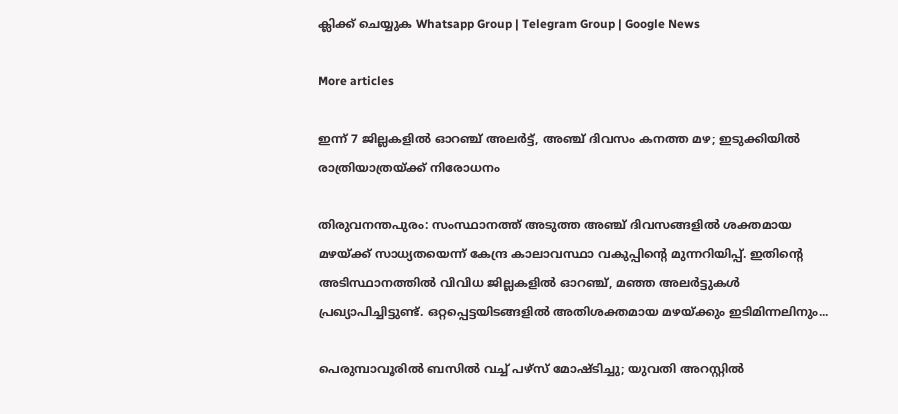ക്ലിക്ക് ചെയ്യുക Whatsapp Group | Telegram Group | Google News

More articles

ഇന്ന് 7 ജില്ലകളിൽ ഓറഞ്ച് അലർട്ട്, അഞ്ച് ദിവസം കനത്ത മഴ; ഇടുക്കിയിൽ രാത്രിയാത്രയ്ക്ക് നിരോധനം

തിരുവനന്തപുരം: സംസ്ഥാനത്ത് അടുത്ത അഞ്ച് ദിവസങ്ങളിൽ ശക്തമായ മഴയ്ക്ക് സാധ്യതയെന്ന് കേന്ദ്ര കാലാവസ്ഥാ വകുപ്പിന്റെ മുന്നറിയിപ്പ്. ഇതിന്റെ അടിസ്ഥാനത്തിൽ വിവിധ ജില്ലകളിൽ ഓറഞ്ച്, മഞ്ഞ അലർട്ടുകൾ പ്രഖ്യാപിച്ചിട്ടുണ്ട്. ഒറ്റപ്പെട്ടയിടങ്ങളിൽ അതിശക്തമായ മഴയ്ക്കും ഇടിമിന്നലിനും...

പെരുമ്പാവൂരിൽ ബസിൽ വച്ച് പഴ്സ് മോഷ്ടിച്ചു; യുവതി അറസ്റ്റിൽ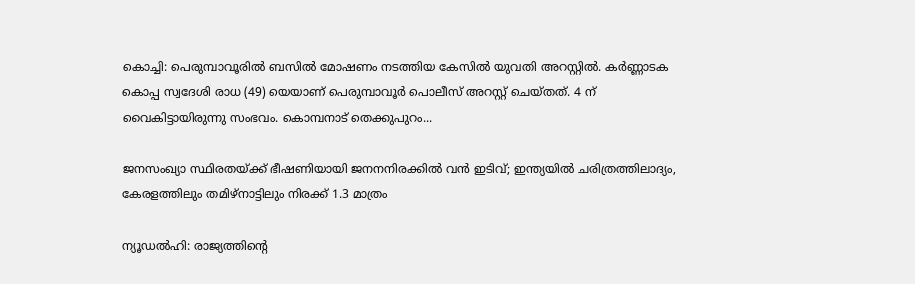കൊച്ചി: പെരുമ്പാവൂരിൽ ബസിൽ മോഷണം നടത്തിയ കേസിൽ യുവതി അറസ്റ്റിൽ. കർണ്ണാടക കൊപ്പ സ്വദേശി രാധ (49) യെയാണ് പെരുമ്പാവൂർ പൊലീസ് അറസ്റ്റ് ചെയ്തത്. 4 ന് വൈകിട്ടായിരുന്നു സംഭവം. കൊമ്പനാട് തെക്കുപുറം...

ജനസംഖ്യാ സ്ഥിരതയ്ക്ക് ഭീഷണിയായി ജനനനിരക്കിൽ വൻ ഇടിവ്; ഇന്ത്യയിൽ ചരിത്രത്തിലാദ്യം, കേരളത്തിലും തമിഴ്‌നാട്ടിലും നിരക്ക് 1.3 മാത്രം

ന്യൂഡൽഹി: രാജ്യത്തിന്റെ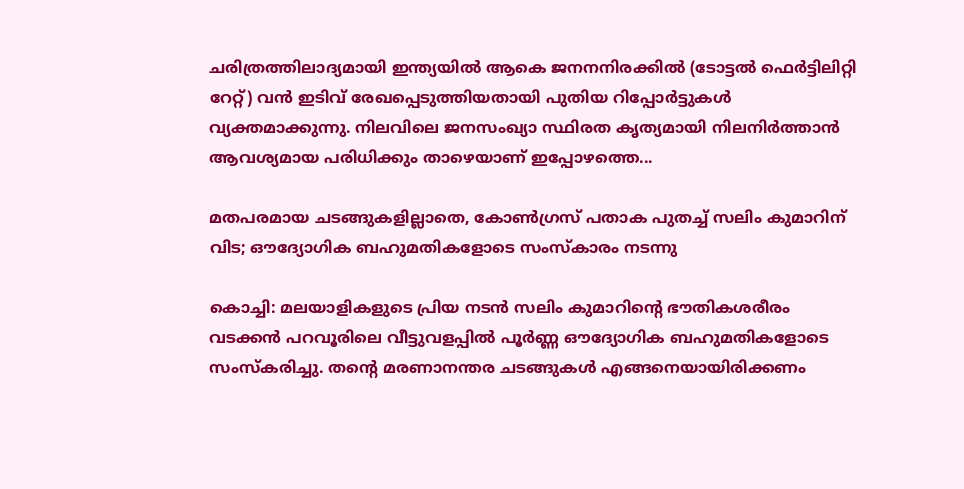ചരിത്രത്തിലാദ്യമായി ഇന്ത്യയിൽ ആകെ ജനനനിരക്കിൽ (ടോട്ടൽ ഫെർട്ടിലിറ്റി റേറ്റ്) വൻ ഇടിവ് രേഖപ്പെടുത്തിയതായി പുതിയ റിപ്പോർട്ടുകൾ വ്യക്തമാക്കുന്നു. നിലവിലെ ജനസംഖ്യാ സ്ഥിരത കൃത്യമായി നിലനിർത്താൻ ആവശ്യമായ പരിധിക്കും താഴെയാണ് ഇപ്പോഴത്തെ...

മതപരമായ ചടങ്ങുകളില്ലാതെ, കോൺഗ്രസ് പതാക പുതച്ച് സലിം കുമാറിന് വിട; ഔദ്യോഗിക ബഹുമതികളോടെ സംസ്കാരം നടന്നു

കൊച്ചി: മലയാളികളുടെ പ്രിയ നടൻ സലിം കുമാറിന്റെ ഭൗതികശരീരം വടക്കൻ പറവൂരിലെ വീട്ടുവളപ്പിൽ പൂർണ്ണ ഔദ്യോഗിക ബഹുമതികളോടെ സംസ്കരിച്ചു. തന്റെ മരണാനന്തര ചടങ്ങുകൾ എങ്ങനെയായിരിക്കണം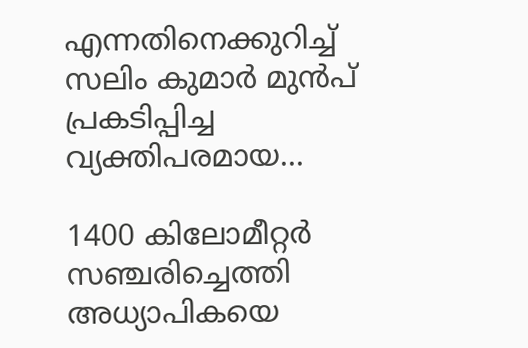എന്നതിനെക്കുറിച്ച് സലിം കുമാർ മുൻപ് പ്രകടിപ്പിച്ച വ്യക്തിപരമായ...

1400 കിലോമീറ്റർ സഞ്ചരിച്ചെത്തി അധ്യാപികയെ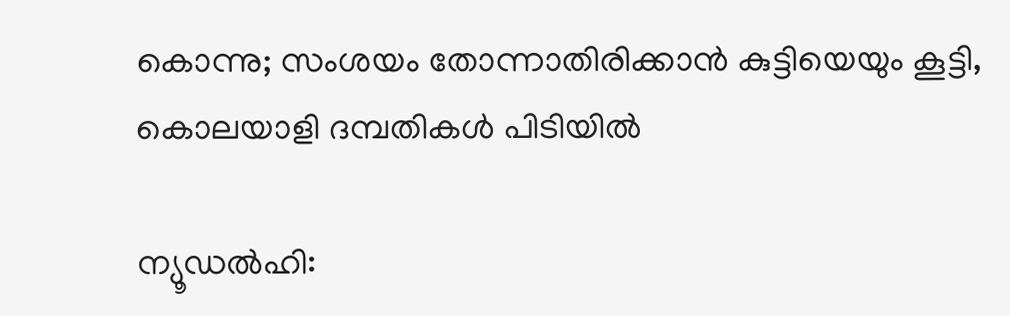കൊന്നു; സംശയം തോന്നാതിരിക്കാൻ കുട്ടിയെയും കൂട്ടി, കൊലയാളി ദമ്പതികൾ പിടിയിൽ

ന്യൂഡൽഹി: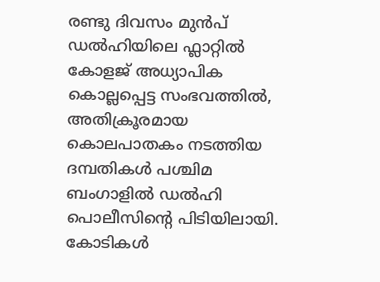രണ്ടു ദിവസം മുൻപ് ഡൽഹിയിലെ ഫ്ലാറ്റിൽ കോളജ് അധ്യാപിക കൊല്ലപ്പെട്ട സംഭവത്തിൽ, അതിക്രൂരമായ കൊലപാതകം നടത്തിയ ദമ്പതികൾ പശ്ചിമ ബംഗാളിൽ ഡൽഹി പൊലീസിന്റെ പിടിയിലായി. കോടികൾ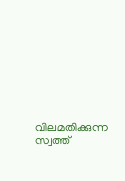വിലമതിക്കുന്ന സ്വത്ത്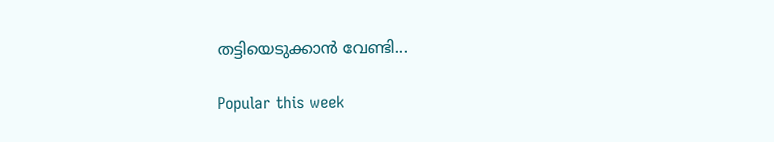തട്ടിയെടുക്കാൻ വേണ്ടി...

Popular this week